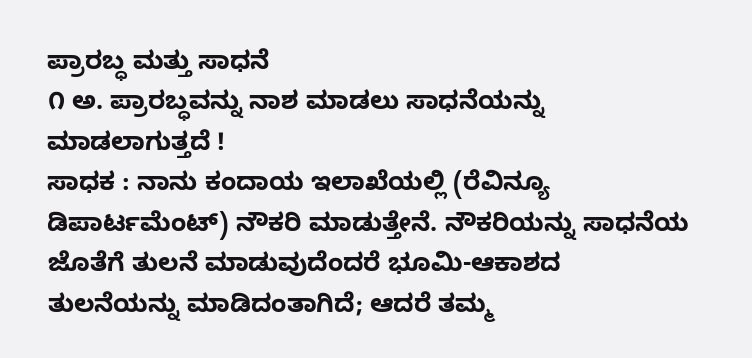ಪ್ರಾರಬ್ಧ ಮತ್ತು ಸಾಧನೆ
೧ ಅ. ಪ್ರಾರಬ್ಧವನ್ನು ನಾಶ ಮಾಡಲು ಸಾಧನೆಯನ್ನು ಮಾಡಲಾಗುತ್ತದೆ !
ಸಾಧಕ : ನಾನು ಕಂದಾಯ ಇಲಾಖೆಯಲ್ಲಿ (ರೆವಿನ್ಯೂ ಡಿಪಾರ್ಟಮೆಂಟ್) ನೌಕರಿ ಮಾಡುತ್ತೇನೆ. ನೌಕರಿಯನ್ನು ಸಾಧನೆಯ ಜೊತೆಗೆ ತುಲನೆ ಮಾಡುವುದೆಂದರೆ ಭೂಮಿ-ಆಕಾಶದ ತುಲನೆಯನ್ನು ಮಾಡಿದಂತಾಗಿದೆ; ಆದರೆ ತಮ್ಮ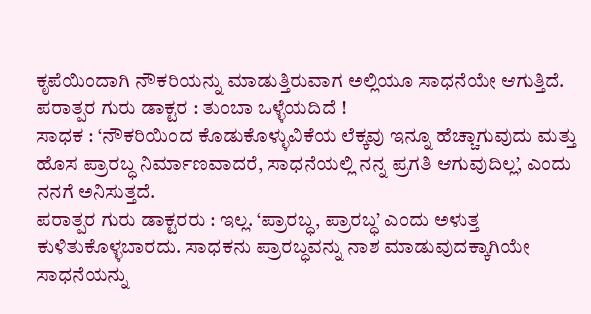ಕೃಪೆಯಿಂದಾಗಿ ನೌಕರಿಯನ್ನು ಮಾಡುತ್ತಿರುವಾಗ ಅಲ್ಲಿಯೂ ಸಾಧನೆಯೇ ಆಗುತ್ತಿದೆ.
ಪರಾತ್ಪರ ಗುರು ಡಾಕ್ಟರ : ತುಂಬಾ ಒಳ್ಳೆಯದಿದೆ !
ಸಾಧಕ : ‘ನೌಕರಿಯಿಂದ ಕೊಡುಕೊಳ್ಳುವಿಕೆಯ ಲೆಕ್ಕವು ಇನ್ನೂ ಹೆಚ್ಚಾಗುವುದು ಮತ್ತು ಹೊಸ ಪ್ರಾರಬ್ಧ ನಿರ್ಮಾಣವಾದರೆ, ಸಾಧನೆಯಲ್ಲಿ ನನ್ನ ಪ್ರಗತಿ ಆಗುವುದಿಲ್ಲ’, ಎಂದು ನನಗೆ ಅನಿಸುತ್ತದೆ.
ಪರಾತ್ಪರ ಗುರು ಡಾಕ್ಟರರು : ಇಲ್ಲ. ‘ಪ್ರಾರಬ್ಧ, ಪ್ರಾರಬ್ಧ’ ಎಂದು ಅಳುತ್ತ ಕುಳಿತುಕೊಳ್ಳಬಾರದು. ಸಾಧಕನು ಪ್ರಾರಬ್ಧವನ್ನು ನಾಶ ಮಾಡುವುದಕ್ಕಾಗಿಯೇ ಸಾಧನೆಯನ್ನು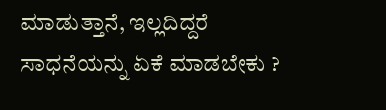ಮಾಡುತ್ತಾನೆ, ಇಲ್ಲದಿದ್ದರೆ ಸಾಧನೆಯನ್ನು ಏಕೆ ಮಾಡಬೇಕು ?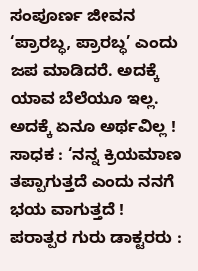ಸಂಪೂರ್ಣ ಜೀವನ ‘ಪ್ರಾರಬ್ಧ, ಪ್ರಾರಬ್ಧ’ ಎಂದು ಜಪ ಮಾಡಿದರೆ. ಅದಕ್ಕೆ ಯಾವ ಬೆಲೆಯೂ ಇಲ್ಲ. ಅದಕ್ಕೆ ಏನೂ ಅರ್ಥವಿಲ್ಲ !
ಸಾಧಕ : ‘ನನ್ನ ಕ್ರಿಯಮಾಣ ತಪ್ಪಾಗುತ್ತದೆ ಎಂದು ನನಗೆ ಭಯ ವಾಗುತ್ತದೆ !
ಪರಾತ್ಪರ ಗುರು ಡಾಕ್ಟರರು :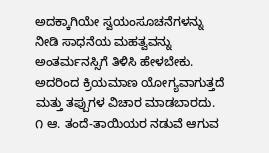ಅದಕ್ಕಾಗಿಯೇ ಸ್ವಯಂಸೂಚನೆಗಳನ್ನು ನೀಡಿ ಸಾಧನೆಯ ಮಹತ್ವವನ್ನು ಅಂತರ್ಮನಸ್ಸಿಗೆ ತಿಳಿಸಿ ಹೇಳಬೇಕು. ಅದರಿಂದ ಕ್ರಿಯಮಾಣ ಯೋಗ್ಯವಾಗುತ್ತದೆ ಮತ್ತು ತಪ್ಪುಗಳ ವಿಚಾರ ಮಾಡಬಾರದು.
೧ ಆ. ತಂದೆ-ತಾಯಿಯರ ನಡುವೆ ಆಗುವ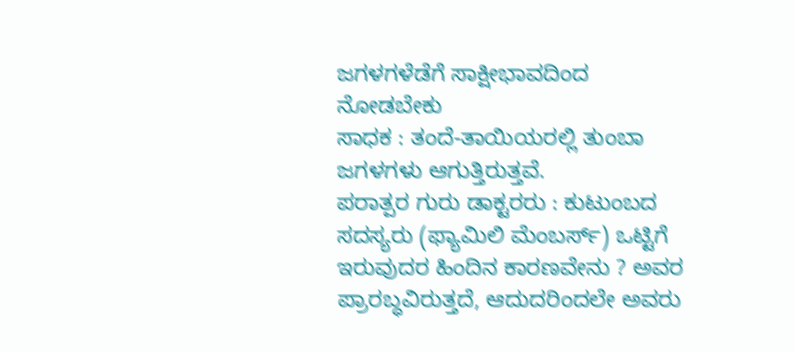ಜಗಳಗಳೆಡೆಗೆ ಸಾಕ್ಷೀಭಾವದಿಂದ ನೋಡಬೇಕು
ಸಾಧಕ : ತಂದೆ-ತಾಯಿಯರಲ್ಲಿ ತುಂಬಾ ಜಗಳಗಳು ಆಗುತ್ತಿರುತ್ತವೆ.
ಪರಾತ್ಪರ ಗುರು ಡಾಕ್ಟರರು : ಕುಟುಂಬದ ಸದಸ್ಯರು (ಫ್ಯಾಮಿಲಿ ಮೆಂಬರ್ಸ್) ಒಟ್ಟಿಗೆ ಇರುವುದರ ಹಿಂದಿನ ಕಾರಣವೇನು ? ಅವರ ಪ್ರಾರಬ್ಧವಿರುತ್ತದೆ, ಆದುದರಿಂದಲೇ ಅವರು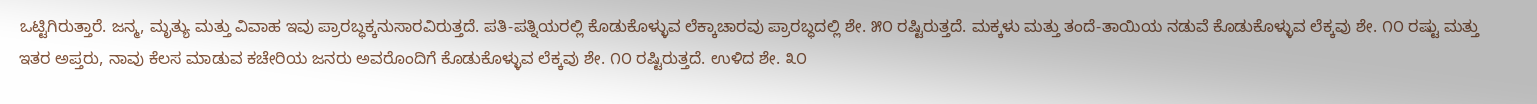ಒಟ್ಟಿಗಿರುತ್ತಾರೆ. ಜನ್ಮ, ಮೃತ್ಯು ಮತ್ತು ವಿವಾಹ ಇವು ಪ್ರಾರಬ್ಧಕ್ಕನುಸಾರವಿರುತ್ತದೆ. ಪತಿ-ಪತ್ನಿಯರಲ್ಲಿ ಕೊಡುಕೊಳ್ಳುವ ಲೆಕ್ಕಾಚಾರವು ಪ್ರಾರಬ್ಧದಲ್ಲಿ ಶೇ. ೫೦ ರಷ್ಟಿರುತ್ತದೆ. ಮಕ್ಕಳು ಮತ್ತು ತಂದೆ-ತಾಯಿಯ ನಡುವೆ ಕೊಡುಕೊಳ್ಳುವ ಲೆಕ್ಕವು ಶೇ. ೧೦ ರಷ್ಟು ಮತ್ತು ಇತರ ಅಪ್ತರು, ನಾವು ಕೆಲಸ ಮಾಡುವ ಕಚೇರಿಯ ಜನರು ಅವರೊಂದಿಗೆ ಕೊಡುಕೊಳ್ಳುವ ಲೆಕ್ಕವು ಶೇ. ೧೦ ರಷ್ಟಿರುತ್ತದೆ. ಉಳಿದ ಶೇ. ೩೦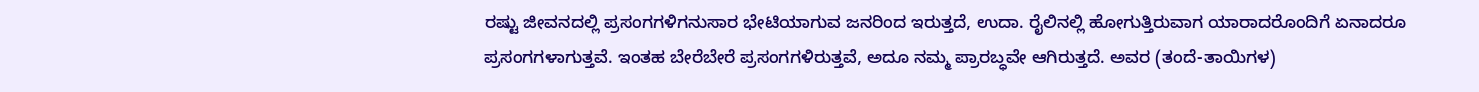ರಷ್ಟು ಜೀವನದಲ್ಲಿ ಪ್ರಸಂಗಗಳಿಗನುಸಾರ ಭೇಟಿಯಾಗುವ ಜನರಿಂದ ಇರುತ್ತದೆ, ಉದಾ. ರೈಲಿನಲ್ಲಿ ಹೋಗುತ್ತಿರುವಾಗ ಯಾರಾದರೊಂದಿಗೆ ಏನಾದರೂ ಪ್ರಸಂಗಗಳಾಗುತ್ತವೆ. ಇಂತಹ ಬೇರೆಬೇರೆ ಪ್ರಸಂಗಗಳಿರುತ್ತವೆ, ಅದೂ ನಮ್ಮ ಪ್ರಾರಬ್ಧವೇ ಆಗಿರುತ್ತದೆ. ಅವರ (ತಂದೆ-ತಾಯಿಗಳ)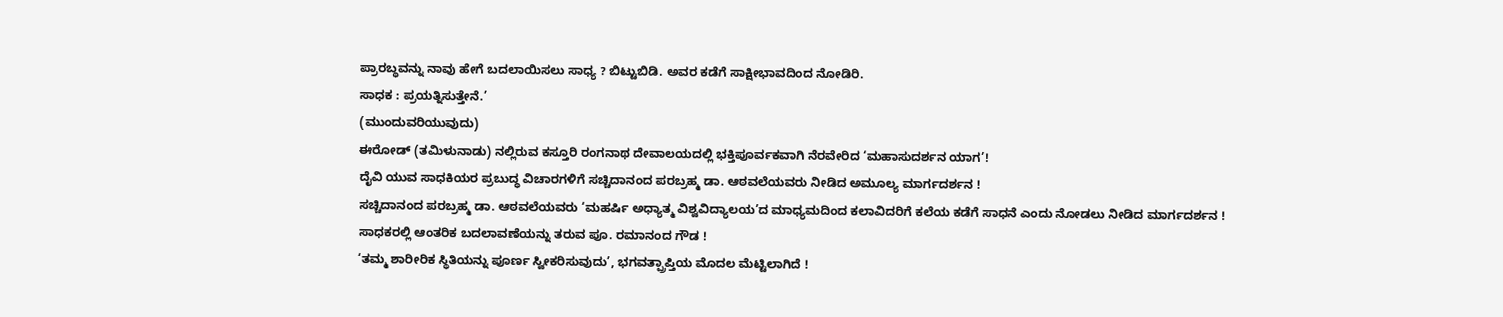ಪ್ರಾರಬ್ಧವನ್ನು ನಾವು ಹೇಗೆ ಬದಲಾಯಿಸಲು ಸಾಧ್ಯ ? ಬಿಟ್ಟುಬಿಡಿ. ಅವರ ಕಡೆಗೆ ಸಾಕ್ಷೀಭಾವದಿಂದ ನೋಡಿರಿ.
ಸಾಧಕ : ಪ್ರಯತ್ನಿಸುತ್ತೇನೆ.’
(ಮುಂದುವರಿಯುವುದು)
ಈರೋಡ್ (ತಮಿಳುನಾಡು) ನಲ್ಲಿರುವ ಕಸ್ತೂರಿ ರಂಗನಾಥ ದೇವಾಲಯದಲ್ಲಿ ಭಕ್ತಿಪೂರ್ವಕವಾಗಿ ನೆರವೇರಿದ ‘ಮಹಾಸುದರ್ಶನ ಯಾಗ’!
ದೈವಿ ಯುವ ಸಾಧಕಿಯರ ಪ್ರಬುದ್ಧ ವಿಚಾರಗಳಿಗೆ ಸಚ್ಚಿದಾನಂದ ಪರಬ್ರಹ್ಮ ಡಾ. ಆಠವಲೆಯವರು ನೀಡಿದ ಅಮೂಲ್ಯ ಮಾರ್ಗದರ್ಶನ !
ಸಚ್ಚಿದಾನಂದ ಪರಬ್ರಹ್ಮ ಡಾ. ಆಠವಲೆಯವರು ‘ಮಹರ್ಷಿ ಅಧ್ಯಾತ್ಮ ವಿಶ್ವವಿದ್ಯಾಲಯ’ದ ಮಾಧ್ಯಮದಿಂದ ಕಲಾವಿದರಿಗೆ ಕಲೆಯ ಕಡೆಗೆ ಸಾಧನೆ ಎಂದು ನೋಡಲು ನೀಡಿದ ಮಾರ್ಗದರ್ಶನ !
ಸಾಧಕರಲ್ಲಿ ಆಂತರಿಕ ಬದಲಾವಣೆಯನ್ನು ತರುವ ಪೂ. ರಮಾನಂದ ಗೌಡ !
‘ತಮ್ಮ ಶಾರೀರಿಕ ಸ್ಥಿತಿಯನ್ನು ಪೂರ್ಣ ಸ್ವೀಕರಿಸುವುದು’, ಭಗವತ್ಪ್ರಾಪ್ತಿಯ ಮೊದಲ ಮೆಟ್ಟಿಲಾಗಿದೆ !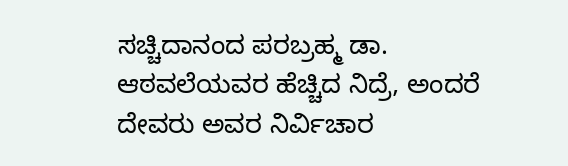ಸಚ್ಚಿದಾನಂದ ಪರಬ್ರಹ್ಮ ಡಾ. ಆಠವಲೆಯವರ ಹೆಚ್ಚಿದ ನಿದ್ರೆ, ಅಂದರೆ ದೇವರು ಅವರ ನಿರ್ವಿಚಾರ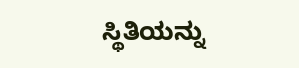ಸ್ಥಿತಿಯನ್ನು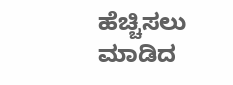ಹೆಚ್ಚಿಸಲು ಮಾಡಿದ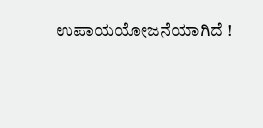ಉಪಾಯಯೋಜನೆಯಾಗಿದೆ !